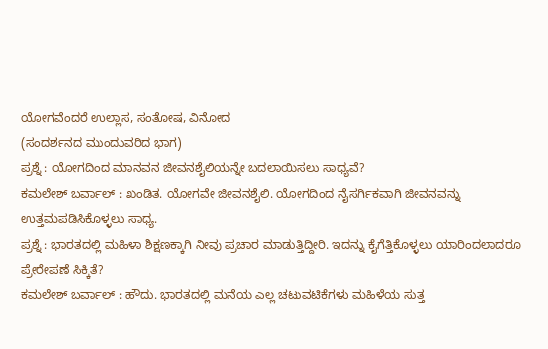ಯೋಗವೆಂದರೆ ಉಲ್ಲಾಸ, ಸಂತೋಷ, ವಿನೋದ
(ಸಂದರ್ಶನದ ಮುಂದುವರಿದ ಭಾಗ)
ಪ್ರಶ್ನೆ : ಯೋಗದಿಂದ ಮಾನವನ ಜೀವನಶೈಲಿಯನ್ನೇ ಬದಲಾಯಿಸಲು ಸಾಧ್ಯವೆ?
ಕಮಲೇಶ್ ಬರ್ವಾಲ್ : ಖಂಡಿತ. ಯೋಗವೇ ಜೀವನಶೈಲಿ. ಯೋಗದಿಂದ ನೈಸರ್ಗಿಕವಾಗಿ ಜೀವನವನ್ನು ಉತ್ತಮಪಡಿಸಿಕೊಳ್ಳಲು ಸಾಧ್ಯ.
ಪ್ರಶ್ನೆ : ಭಾರತದಲ್ಲಿ ಮಹಿಳಾ ಶಿಕ್ಷಣಕ್ಕಾಗಿ ನೀವು ಪ್ರಚಾರ ಮಾಡುತ್ತಿದ್ದೀರಿ. ಇದನ್ನು ಕೈಗೆತ್ತಿಕೊಳ್ಳಲು ಯಾರಿಂದಲಾದರೂ ಪ್ರೇರೇಪಣೆ ಸಿಕ್ಕಿತೆ?
ಕಮಲೇಶ್ ಬರ್ವಾಲ್ : ಹೌದು. ಭಾರತದಲ್ಲಿ ಮನೆಯ ಎಲ್ಲ ಚಟುವಟಿಕೆಗಳು ಮಹಿಳೆಯ ಸುತ್ತ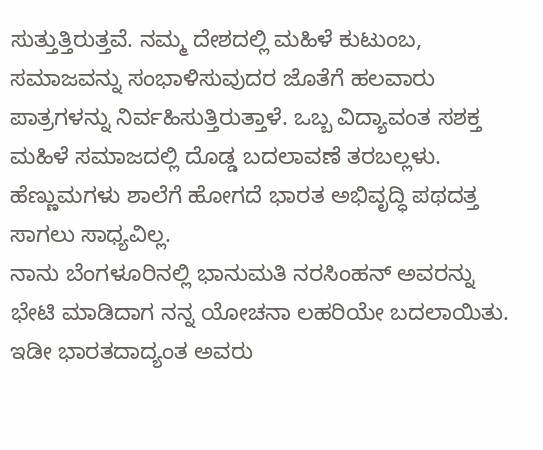ಸುತ್ತುತ್ತಿರುತ್ತವೆ. ನಮ್ಮ ದೇಶದಲ್ಲಿ ಮಹಿಳೆ ಕುಟುಂಬ, ಸಮಾಜವನ್ನು ಸಂಭಾಳಿಸುವುದರ ಜೊತೆಗೆ ಹಲವಾರು ಪಾತ್ರಗಳನ್ನು ನಿರ್ವಹಿಸುತ್ತಿರುತ್ತಾಳೆ. ಒಬ್ಬ ವಿದ್ಯಾವಂತ ಸಶಕ್ತ ಮಹಿಳೆ ಸಮಾಜದಲ್ಲಿ ದೊಡ್ಡ ಬದಲಾವಣೆ ತರಬಲ್ಲಳು. ಹೆಣ್ಣುಮಗಳು ಶಾಲೆಗೆ ಹೋಗದೆ ಭಾರತ ಅಭಿವೃದ್ಧಿ ಪಥದತ್ತ ಸಾಗಲು ಸಾಧ್ಯವಿಲ್ಲ.
ನಾನು ಬೆಂಗಳೂರಿನಲ್ಲಿ ಭಾನುಮತಿ ನರಸಿಂಹನ್ ಅವರನ್ನು ಭೇಟಿ ಮಾಡಿದಾಗ ನನ್ನ ಯೋಚನಾ ಲಹರಿಯೇ ಬದಲಾಯಿತು. ಇಡೀ ಭಾರತದಾದ್ಯಂತ ಅವರು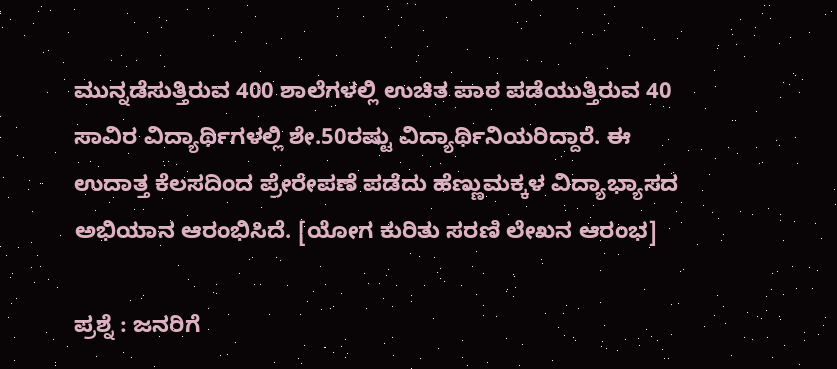ಮುನ್ನಡೆಸುತ್ತಿರುವ 400 ಶಾಲೆಗಳಲ್ಲಿ ಉಚಿತ ಪಾಠ ಪಡೆಯುತ್ತಿರುವ 40 ಸಾವಿರ ವಿದ್ಯಾರ್ಥಿಗಳಲ್ಲಿ ಶೇ.50ರಷ್ಟು ವಿದ್ಯಾರ್ಥಿನಿಯರಿದ್ದಾರೆ. ಈ ಉದಾತ್ತ ಕೆಲಸದಿಂದ ಪ್ರೇರೇಪಣೆ ಪಡೆದು ಹೆಣ್ಣುಮಕ್ಕಳ ವಿದ್ಯಾಭ್ಯಾಸದ ಅಭಿಯಾನ ಆರಂಭಿಸಿದೆ. [ಯೋಗ ಕುರಿತು ಸರಣಿ ಲೇಖನ ಆರಂಭ]

ಪ್ರಶ್ನೆ : ಜನರಿಗೆ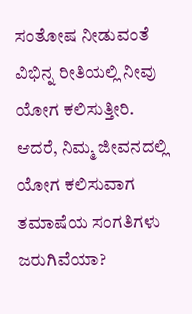ಸಂತೋಷ ನೀಡುವಂತೆ ವಿಭಿನ್ನ ರೀತಿಯಲ್ಲಿ ನೀವು ಯೋಗ ಕಲಿಸುತ್ತೀರಿ. ಆದರೆ, ನಿಮ್ಮ ಜೀವನದಲ್ಲಿ ಯೋಗ ಕಲಿಸುವಾಗ ತಮಾಷೆಯ ಸಂಗತಿಗಳು ಜರುಗಿವೆಯಾ?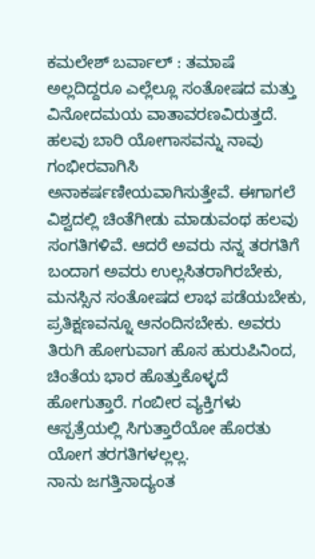ಕಮಲೇಶ್ ಬರ್ವಾಲ್ : ತಮಾಷೆ ಅಲ್ಲದಿದ್ದರೂ ಎಲ್ಲೆಲ್ಲೂ ಸಂತೋಷದ ಮತ್ತು ವಿನೋದಮಯ ವಾತಾವರಣವಿರುತ್ತದೆ. ಹಲವು ಬಾರಿ ಯೋಗಾಸವನ್ನು ನಾವು ಗಂಭೀರವಾಗಿಸಿ ಅನಾಕರ್ಷಣೀಯವಾಗಿಸುತ್ತೇವೆ. ಈಗಾಗಲೆ ವಿಶ್ವದಲ್ಲಿ ಚಿಂತೆಗೀಡು ಮಾಡುವಂಥ ಹಲವು ಸಂಗತಿಗಳಿವೆ. ಆದರೆ ಅವರು ನನ್ನ ತರಗತಿಗೆ ಬಂದಾಗ ಅವರು ಉಲ್ಲಸಿತರಾಗಿರಬೇಕು, ಮನಸ್ಸಿನ ಸಂತೋಷದ ಲಾಭ ಪಡೆಯಬೇಕು, ಪ್ರತಿಕ್ಷಣವನ್ನೂ ಆನಂದಿಸಬೇಕು. ಅವರು ತಿರುಗಿ ಹೋಗುವಾಗ ಹೊಸ ಹುರುಪಿನಿಂದ, ಚಿಂತೆಯ ಭಾರ ಹೊತ್ತುಕೊಳ್ಳದೆ ಹೋಗುತ್ತಾರೆ. ಗಂಬೀರ ವ್ಯಕ್ತಿಗಳು ಆಸ್ಪತ್ರೆಯಲ್ಲಿ ಸಿಗುತ್ತಾರೆಯೋ ಹೊರತು ಯೋಗ ತರಗತಿಗಳಲ್ಲಲ್ಲ.
ನಾನು ಜಗತ್ತಿನಾದ್ಯಂತ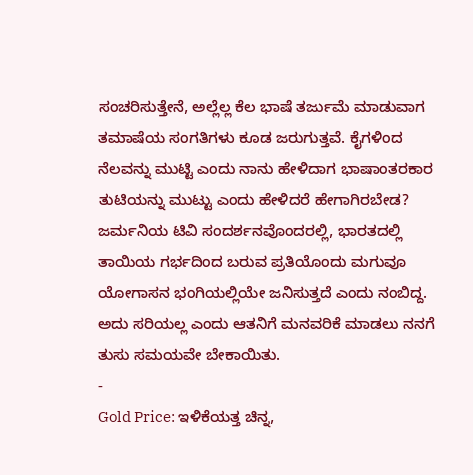ಸಂಚರಿಸುತ್ತೇನೆ, ಅಲ್ಲೆಲ್ಲ ಕೆಲ ಭಾಷೆ ತರ್ಜುಮೆ ಮಾಡುವಾಗ ತಮಾಷೆಯ ಸಂಗತಿಗಳು ಕೂಡ ಜರುಗುತ್ತವೆ. ಕೈಗಳಿಂದ ನೆಲವನ್ನು ಮುಟ್ಟಿ ಎಂದು ನಾನು ಹೇಳಿದಾಗ ಭಾಷಾಂತರಕಾರ ತುಟಿಯನ್ನು ಮುಟ್ಟು ಎಂದು ಹೇಳಿದರೆ ಹೇಗಾಗಿರಬೇಡ? ಜರ್ಮನಿಯ ಟಿವಿ ಸಂದರ್ಶನವೊಂದರಲ್ಲಿ, ಭಾರತದಲ್ಲಿ ತಾಯಿಯ ಗರ್ಭದಿಂದ ಬರುವ ಪ್ರತಿಯೊಂದು ಮಗುವೂ ಯೋಗಾಸನ ಭಂಗಿಯಲ್ಲಿಯೇ ಜನಿಸುತ್ತದೆ ಎಂದು ನಂಬಿದ್ದ. ಅದು ಸರಿಯಲ್ಲ ಎಂದು ಆತನಿಗೆ ಮನವರಿಕೆ ಮಾಡಲು ನನಗೆ ತುಸು ಸಮಯವೇ ಬೇಕಾಯಿತು.
-
Gold Price: ಇಳಿಕೆಯತ್ತ ಚಿನ್ನ,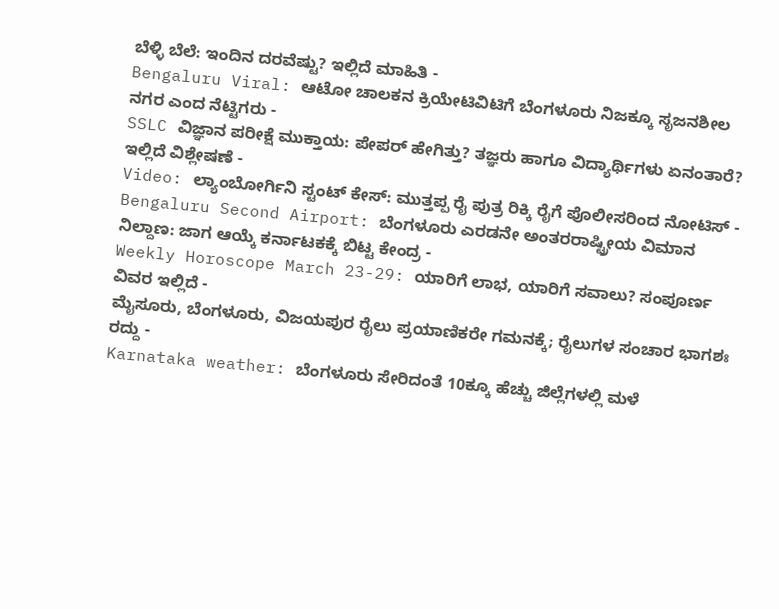ಬೆಳ್ಳಿ ಬೆಲೆ: ಇಂದಿನ ದರವೆಷ್ಟು? ಇಲ್ಲಿದೆ ಮಾಹಿತಿ -
Bengaluru Viral: ಆಟೋ ಚಾಲಕನ ಕ್ರಿಯೇಟಿವಿಟಿಗೆ ಬೆಂಗಳೂರು ನಿಜಕ್ಕೂ ಸೃಜನಶೀಲ ನಗರ ಎಂದ ನೆಟ್ಟಿಗರು -
SSLC ವಿಜ್ಞಾನ ಪರೀಕ್ಷೆ ಮುಕ್ತಾಯ: ಪೇಪರ್ ಹೇಗಿತ್ತು? ತಜ್ಞರು ಹಾಗೂ ವಿದ್ಯಾರ್ಥಿಗಳು ಏನಂತಾರೆ? ಇಲ್ಲಿದೆ ವಿಶ್ಲೇಷಣೆ -
Video: ಲ್ಯಾಂಬೋರ್ಗಿನಿ ಸ್ಟಂಟ್ ಕೇಸ್: ಮುತ್ತಪ್ಪ ರೈ ಪುತ್ರ ರಿಕ್ಕಿ ರೈಗೆ ಪೊಲೀಸರಿಂದ ನೋಟಿಸ್ -
Bengaluru Second Airport: ಬೆಂಗಳೂರು ಎರಡನೇ ಅಂತರರಾಷ್ಟ್ರೀಯ ವಿಮಾನ ನಿಲ್ದಾಣ: ಜಾಗ ಆಯ್ಕೆ ಕರ್ನಾಟಕಕ್ಕೆ ಬಿಟ್ಟ ಕೇಂದ್ರ -
Weekly Horoscope March 23-29: ಯಾರಿಗೆ ಲಾಭ, ಯಾರಿಗೆ ಸವಾಲು? ಸಂಪೂರ್ಣ ವಿವರ ಇಲ್ಲಿದೆ -
ಮೈಸೂರು, ಬೆಂಗಳೂರು, ವಿಜಯಪುರ ರೈಲು ಪ್ರಯಾಣಿಕರೇ ಗಮನಕ್ಕೆ; ರೈಲುಗಳ ಸಂಚಾರ ಭಾಗಶಃ ರದ್ದು -
Karnataka weather: ಬೆಂಗಳೂರು ಸೇರಿದಂತೆ 10ಕ್ಕೂ ಹೆಚ್ಚು ಜಿಲ್ಲೆಗಳಲ್ಲಿ ಮಳೆ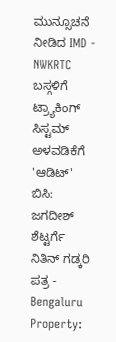ಮುನ್ಸೂಚನೆ ನೀಡಿದ IMD -
NWKRTC ಬಸ್ಗಳಿಗೆ ಟ್ರ್ಯಾಕಿಂಗ್ ಸಿಸ್ಟಮ್ ಅಳವಡಿಕೆಗೆ 'ಆಡಿಟ್' ಬಿಸಿ: ಜಗದೀಶ್ ಶೆಟ್ಟರ್ಗೆ ನಿತಿನ್ ಗಡ್ಕರಿ ಪತ್ರ -
Bengaluru Property: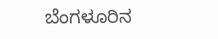ಬೆಂಗಳೂರಿನ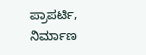ಪ್ರಾಪರ್ಟಿ, ನಿರ್ಮಾಣ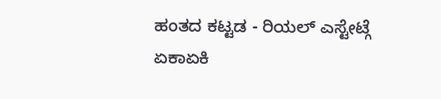ಹಂತದ ಕಟ್ಟಡ - ರಿಯಲ್ ಎಸ್ಟೇಟ್ಗೆ ಏಕಾಏಕಿ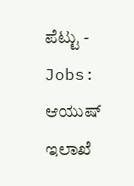ಪೆಟ್ಟು -
Jobs: ಆಯುಷ್ ಇಲಾಖೆ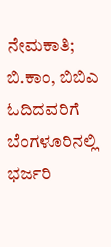ನೇಮಕಾತಿ; ಬಿ.ಕಾಂ, ಬಿಬಿಎ ಓದಿದವರಿಗೆ ಬೆಂಗಳೂರಿನಲ್ಲಿ ಭರ್ಜರಿ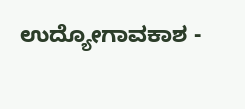ಉದ್ಯೋಗಾವಕಾಶ -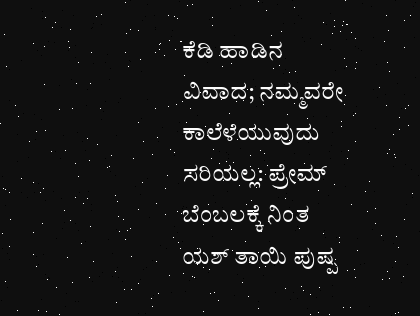ಕೆಡಿ ಹಾಡಿನ ವಿವಾದ; ನಮ್ಮವರೇ ಕಾಲೆಳೆಯುವುದು ಸರಿಯಲ್ಲ: ಪ್ರೇಮ್ ಬೆಂಬಲಕ್ಕೆ ನಿಂತ ಯಶ್ ತಾಯಿ ಪುಷ್ಪ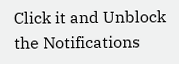Click it and Unblock the Notifications